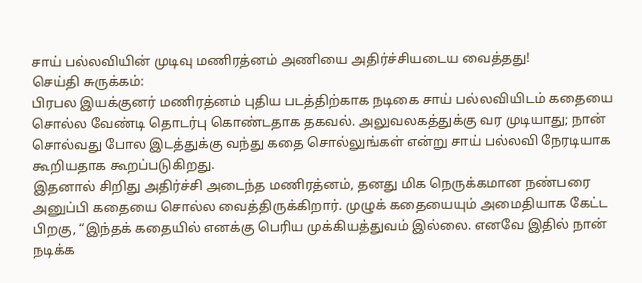சாய் பல்லவியின் முடிவு மணிரத்னம் அணியை அதிர்ச்சியடைய வைத்தது!
செய்தி சுருக்கம்:
பிரபல இயக்குனர் மணிரத்னம் புதிய படத்திற்காக நடிகை சாய் பல்லவியிடம் கதையை சொல்ல வேண்டி தொடர்பு கொண்டதாக தகவல். அலுவலகத்துக்கு வர முடியாது; நான் சொல்வது போல இடத்துக்கு வந்து கதை சொல்லுங்கள் என்று சாய் பல்லவி நேரடியாக கூறியதாக கூறப்படுகிறது.
இதனால் சிறிது அதிர்ச்சி அடைந்த மணிரத்னம், தனது மிக நெருக்கமான நண்பரை அனுப்பி கதையை சொல்ல வைத்திருக்கிறார். முழுக் கதையையும் அமைதியாக கேட்ட பிறகு, “இந்தக் கதையில் எனக்கு பெரிய முக்கியத்துவம் இல்லை. எனவே இதில் நான் நடிக்க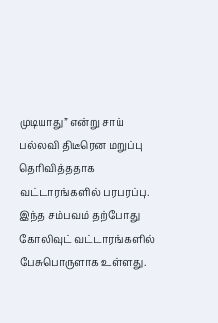முடியாது” என்று சாய் பல்லவி திடீரென மறுப்பு தெரிவித்ததாக வட்டாரங்களில் பரபரப்பு.
இந்த சம்பவம் தற்போது கோலிவுட் வட்டாரங்களில் பேசுபொருளாக உள்ளது.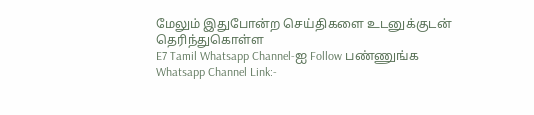மேலும் இதுபோன்ற செய்திகளை உடனுக்குடன் தெரிந்துகொள்ள
E7 Tamil Whatsapp Channel-ஐ Follow பண்ணுங்க
Whatsapp Channel Link:-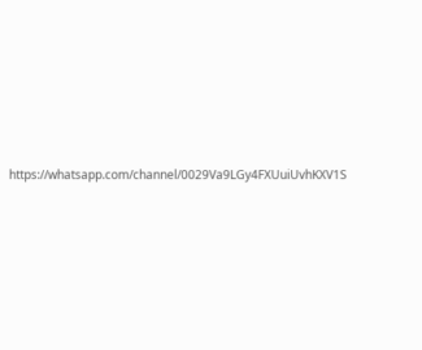https://whatsapp.com/channel/0029Va9LGy4FXUuiUvhKXV1S